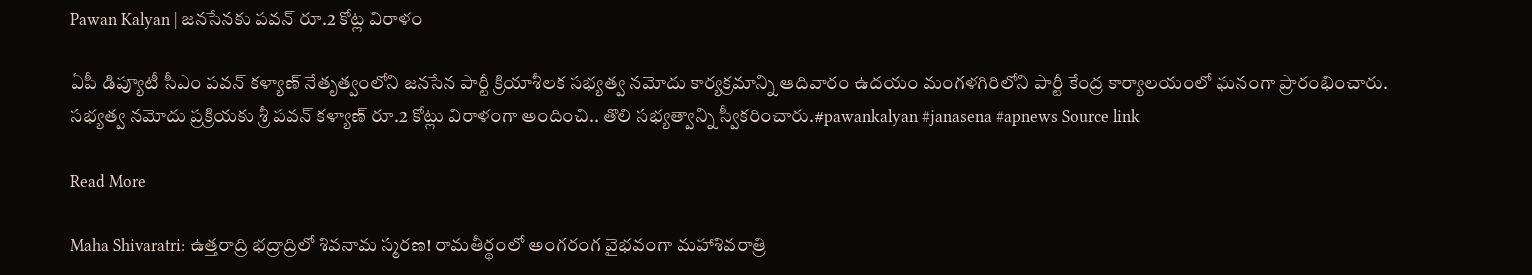Pawan Kalyan | జనసేనకు పవన్ రూ.2 కోట్ల విరాళం

ఏపీ డిప్యూటీ సీఎం పవన్ కళ్యాణ్ నేతృత్వంలోని జనసేన పార్టీ క్రియాశీలక సభ్యత్వ నమోదు కార్యక్రమాన్ని ఆదివారం ఉదయం మంగళగిరిలోని పార్టీ కేంద్ర కార్యాలయంలో ఘనంగా ప్రారంభించారు. సభ్యత్వ నమోదు ప్రక్రియకు శ్రీ పవన్ కళ్యాణ్ రూ.2 కోట్లు విరాళంగా అందించి.. తొలి సభ్యత్వాన్ని స్వీకరించారు.#pawankalyan #janasena #apnews Source link

Read More

Maha Shivaratri: ఉత్తరాద్రి భద్రాద్రిలో శివనామ స్మరణ! రామతీర్థంలో అంగరంగ వైభవంగా మహాశివరాత్రి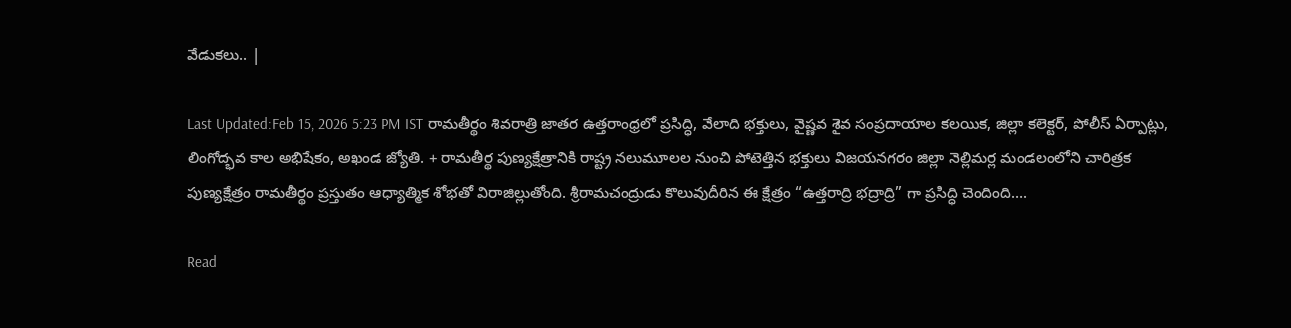వేడుకలు.. |

Last Updated:Feb 15, 2026 5:23 PM IST రామతీర్థం శివరాత్రి జాతర ఉత్తరాంధ్రలో ప్రసిద్ధి, వేలాది భక్తులు, వైష్ణవ శైవ సంప్రదాయాల కలయిక, జిల్లా కలెక్టర్, పోలీస్ ఏర్పాట్లు, లింగోద్భవ కాల అభిషేకం, అఖండ జ్యోతి. + రామతీర్థ పుణ్యక్షేత్రానికి రాష్ట్ర నలుమూలల నుంచి పోటెత్తిన భక్తులు విజయనగరం జిల్లా నెల్లిమర్ల మండలంలోని చారిత్రక పుణ్యక్షేత్రం రామతీర్థం ప్రస్తుతం ఆధ్యాత్మిక శోభతో విరాజిల్లుతోంది. శ్రీరామచంద్రుడు కొలువుదీరిన ఈ క్షేత్రం “ఉత్తరాద్రి భద్రాద్రి” గా ప్రసిద్ధి చెందింది….

Read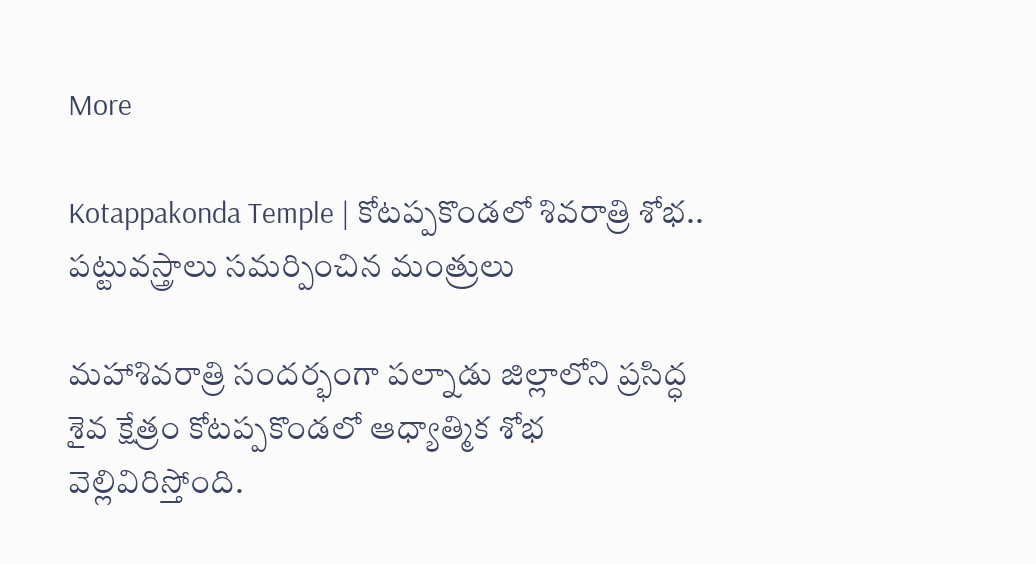More

Kotappakonda Temple | కోటప్పకొండలో శివరాత్రి శోభ.. పట్టువస్త్రాలు సమర్పించిన మంత్రులు

మహాశివరాత్రి సందర్భంగా పల్నాడు జిల్లాలోని ప్రసిద్ధ శైవ క్షేత్రం కోటప్పకొండలో ఆధ్యాత్మిక శోభ వెల్లివిరిస్తోంది.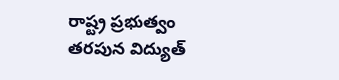రాష్ట్ర ప్రభుత్వం తరపున విద్యుత్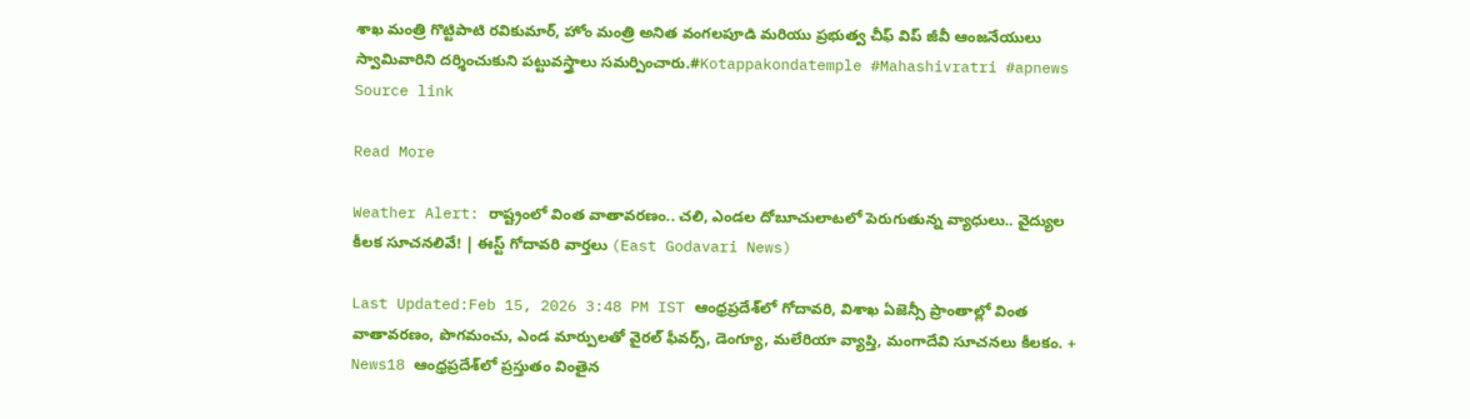శాఖ మంత్రి గొట్టిపాటి రవికుమార్, హోం మంత్రి అనిత వంగలపూడి మరియు ప్రభుత్వ చీఫ్ విప్ జీవీ ఆంజనేయులు స్వామివారిని దర్శించుకుని పట్టువస్త్రాలు సమర్పించారు.#Kotappakondatemple #Mahashivratri #apnews Source link

Read More

Weather Alert: రాష్ట్రంలో వింత వాతావరణం.. చలి, ఎండల దోబూచులాటలో పెరుగుతున్న వ్యాధులు.. వైద్యుల కీలక సూచనలివే! | ఈస్ట్ గోదావరి వార్తలు (East Godavari News)

Last Updated:Feb 15, 2026 3:48 PM IST ఆంధ్రప్రదేశ్‌లో గోదావరి, విశాఖ ఏజెన్సీ ప్రాంతాల్లో వింత వాతావరణం, పొగమంచు, ఎండ మార్పులతో వైరల్ ఫీవర్స్, డెంగ్యూ, మలేరియా వ్యాప్తి, మంగాదేవి సూచనలు కీలకం. + News18 ఆంధ్రప్రదేశ్‌లో ప్రస్తుతం వింతైన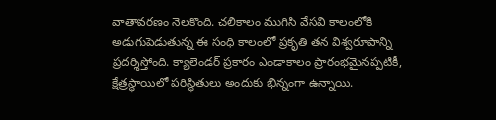వాతావరణం నెలకొంది. చలికాలం ముగిసి వేసవి కాలంలోకి అడుగుపెడుతున్న ఈ సంధి కాలంలో ప్రకృతి తన విశ్వరూపాన్ని ప్రదర్శిస్తోంది. క్యాలెండర్ ప్రకారం ఎండాకాలం ప్రారంభమైనప్పటికీ, క్షేత్రస్థాయిలో పరిస్థితులు అందుకు భిన్నంగా ఉన్నాయి.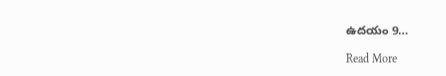ఉదయం 9…

Read More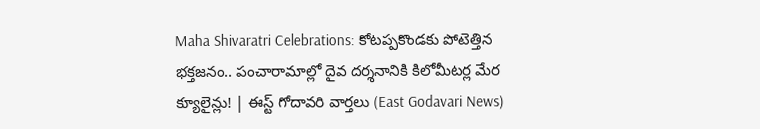Maha Shivaratri Celebrations: కోటప్పకొండకు పోటెత్తిన భక్తజనం.. పంచారామాల్లో దైవ దర్శనానికి కిలోమీటర్ల మేర క్యూలైన్లు! | ఈస్ట్ గోదావరి వార్తలు (East Godavari News)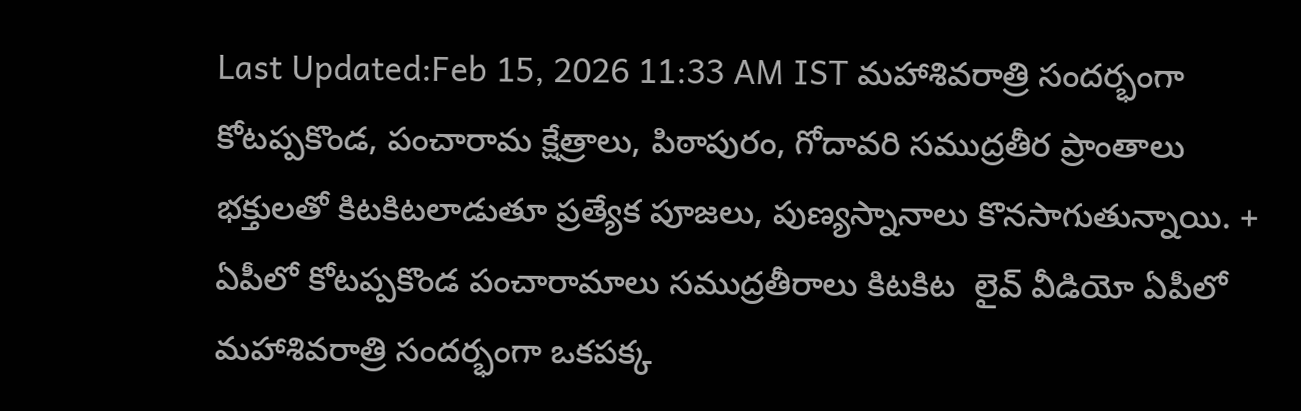Last Updated:Feb 15, 2026 11:33 AM IST మహాశివరాత్రి సందర్భంగా కోటప్పకొండ, పంచారామ క్షేత్రాలు, పిఠాపురం, గోదావరి సముద్రతీర ప్రాంతాలు భక్తులతో కిటకిటలాడుతూ ప్రత్యేక పూజలు, పుణ్యస్నానాలు కొనసాగుతున్నాయి. + ఏపీలో కోటప్పకొండ పంచారామాలు సముద్రతీరాలు కిటకిట  లైవ్ వీడియో ఏపీలో మహాశివరాత్రి సందర్భంగా ఒకపక్క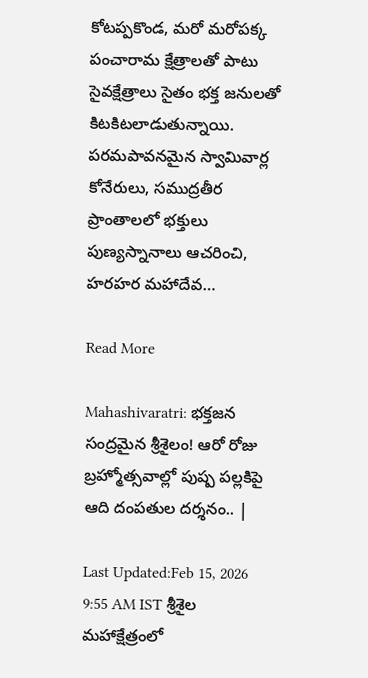కోటప్పకొండ, మరో మరోపక్క పంచారామ క్షేత్రాలతో పాటు సైవక్షేత్రాలు సైతం భక్త జనులతో కిటకిటలాడుతున్నాయి. పరమపావనమైన స్వామివార్ల కోనేరులు, సముద్రతీర ప్రాంతాలలో భక్తులు పుణ్యస్నానాలు ఆచరించి, హరహర మహాదేవ…

Read More

Mahashivaratri: భక్తజన సంద్రమైన శ్రీశైలం! ఆరో రోజు బ్రహ్మోత్సవాల్లో పుష్ప పల్లకిపై ఆది దంపతుల దర్శనం.. |

Last Updated:Feb 15, 2026 9:55 AM IST శ్రీశైల మహాక్షేత్రంలో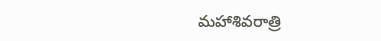మహాశివరాత్రి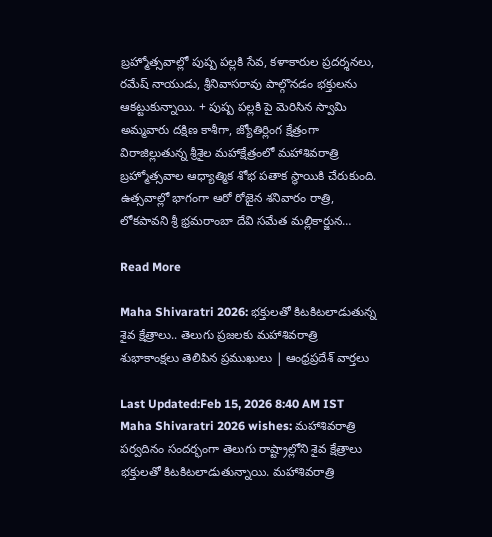బ్రహ్మోత్సవాల్లో పుష్ప పల్లకి సేవ, కళాకారుల ప్రదర్శనలు, రమేష్ నాయుడు, శ్రీనివాసరావు పాల్గొనడం భక్తులను ఆకట్టుకున్నాయి. + పుష్ప పల్లకి పై మెరిసిన స్వామి అమ్మవారు దక్షిణ కాశీగా, జ్యోతిర్లింగ క్షేత్రంగా విరాజిల్లుతున్న శ్రీశైల మహాక్షేత్రంలో మహాశివరాత్రి బ్రహ్మోత్సవాల ఆధ్యాత్మిక శోభ పతాక స్థాయికి చేరుకుంది. ఉత్సవాల్లో భాగంగా ఆరో రోజైన శనివారం రాత్రి, లోకపావని శ్రీ భ్రమరాంబా దేవి సమేత మల్లికార్జున…

Read More

Maha Shivaratri 2026: భక్తులతో కిటకిటలాడుతున్న శైవ క్షేత్రాలు.. తెలుగు ప్రజలకు మహాశివరాత్రి శుభాకాంక్షలు తెలిపిన ప్రముఖులు | ఆంధ్రప్రదేశ్ వార్తలు

Last Updated:Feb 15, 2026 8:40 AM IST Maha Shivaratri 2026 wishes: మహాశివరాత్రి పర్వదినం సందర్భంగా తెలుగు రాష్ట్రాల్లోని శైవ క్షేత్రాలు భక్తులతో కిటకిటలాడుతున్నాయి. మహాశివరాత్రి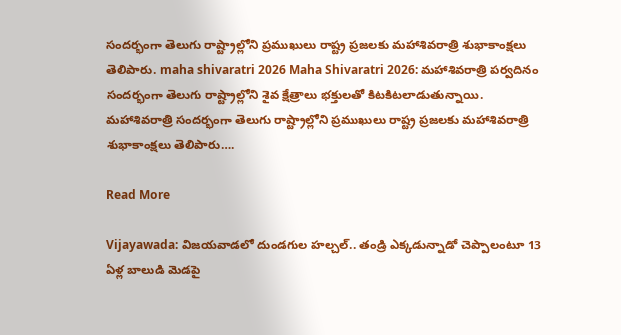సందర్భంగా తెలుగు రాష్ట్రాల్లోని ప్రముఖులు రాష్ట్ర ప్రజలకు మహాశివరాత్రి శుభాకాంక్షలు తెలిపారు. maha shivaratri 2026 Maha Shivaratri 2026: మహాశివరాత్రి పర్వదినం సందర్భంగా తెలుగు రాష్ట్రాల్లోని శైవ క్షేత్రాలు భక్తులతో కిటకిటలాడుతున్నాయి. మహాశివరాత్రి సందర్భంగా తెలుగు రాష్ట్రాల్లోని ప్రముఖులు రాష్ట్ర ప్రజలకు మహాశివరాత్రి శుభాకాంక్షలు తెలిపారు….

Read More

Vijayawada: విజయవాడలో దుండగుల హల్చల్.. తండ్రి ఎక్కడున్నాడో చెప్పాలంటూ 13 ఏళ్ల బాలుడి మెడపై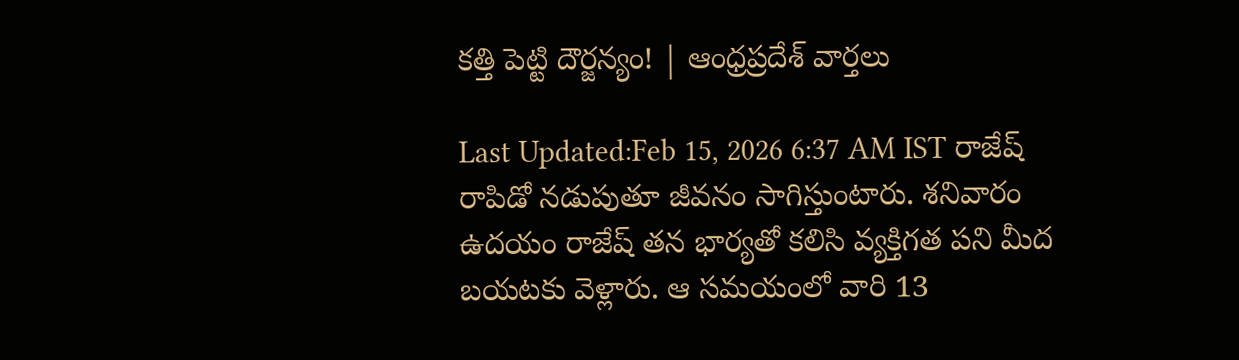కత్తి పెట్టి దౌర్జన్యం! | ఆంధ్రప్రదేశ్ వార్తలు

Last Updated:Feb 15, 2026 6:37 AM IST రాజేష్ రాపిడో నడుపుతూ జీవనం సాగిస్తుంటారు. శనివారం ఉదయం రాజేష్ తన భార్యతో కలిసి వ్యక్తిగత పని మీద బయటకు వెళ్లారు. ఆ సమయంలో వారి 13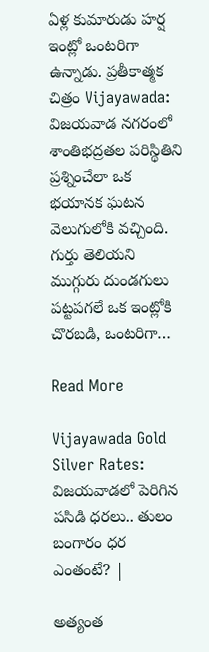ఏళ్ల కుమారుడు హర్ష ఇంట్లో ఒంటరిగా ఉన్నాడు. ప్రతీకాత్మక చిత్రం Vijayawada: విజయవాడ నగరంలో శాంతిభద్రతల పరిస్థితిని ప్రశ్నించేలా ఒక భయానక ఘటన వెలుగులోకి వచ్చింది. గుర్తు తెలియని ముగ్గురు దుండగులు పట్టపగలే ఒక ఇంట్లోకి చొరబడి, ఒంటరిగా…

Read More

Vijayawada Gold Silver Rates: విజయవాడలో పెరిగిన పసిడి ధరలు.. తులం బంగారం ధర ఎంతంటే? |

అత్యంత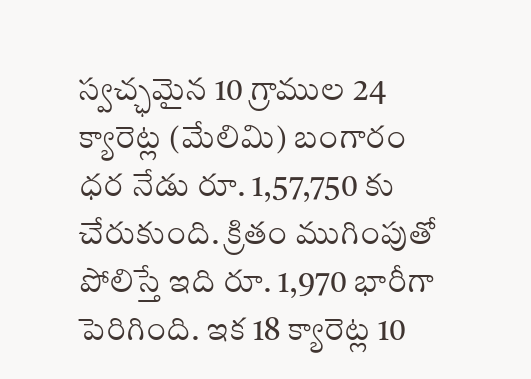స్వచ్ఛమైన 10 గ్రాముల 24 క్యారెట్ల (మేలిమి) బంగారం ధర నేడు రూ. 1,57,750 కు చేరుకుంది. క్రితం ముగింపుతో పోలిస్తే ఇది రూ. 1,970 భారీగా పెరిగింది. ఇక 18 క్యారెట్ల 10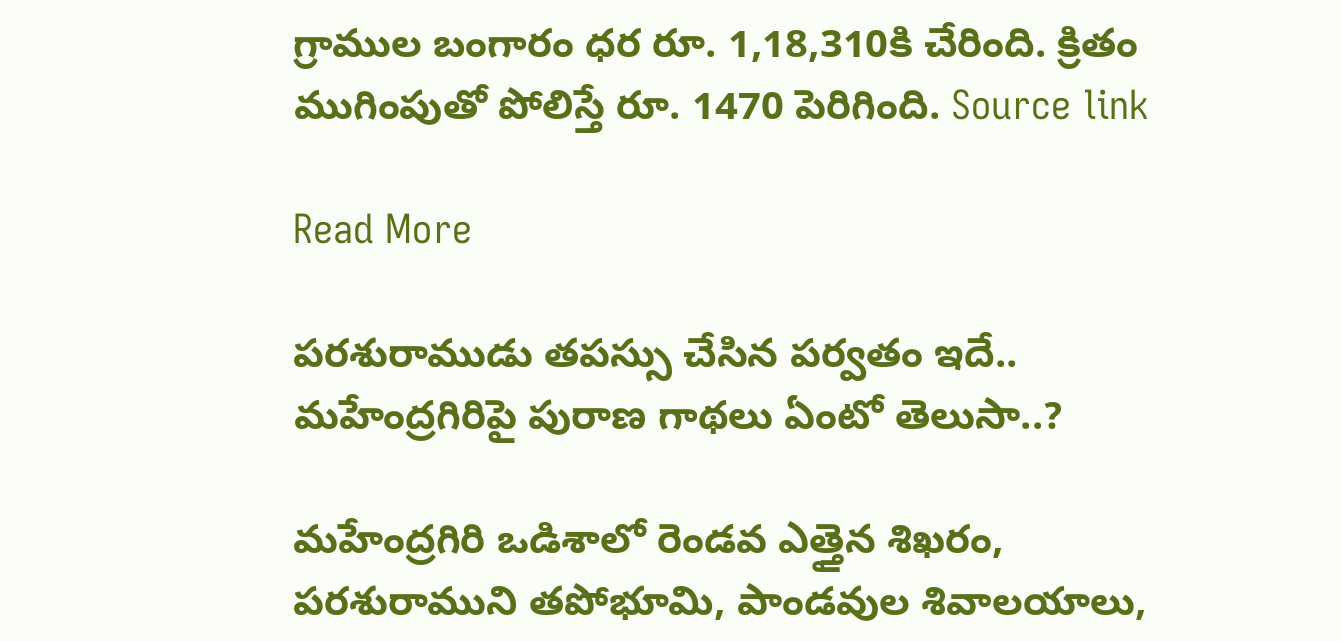గ్రాముల బంగారం ధర రూ. 1,18,310కి చేరింది. క్రితం ముగింపుతో పోలిస్తే రూ. 1470 పెరిగింది. Source link

Read More

పరశురాముడు తపస్సు చేసిన పర్వతం ఇదే.. మహేంద్రగిరిపై పురాణ గాథలు ఏంటో తెలుసా..?

మహేంద్రగిరి ఒడిశాలో రెండవ ఎత్తైన శిఖరం, పరశురాముని తపోభూమి, పాండవుల శివాలయాలు,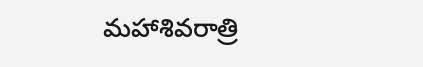మహాశివరాత్రి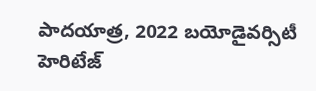పాదయాత్ర, 2022 బయోడైవర్సిటీ హెరిటేజ్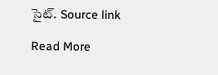సైట్. Source link

Read More